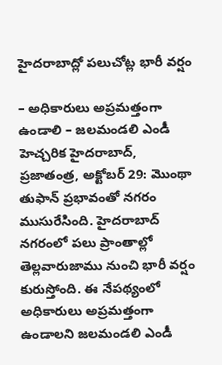హైదరాబాద్లో పలుచోట్ల భారీ వర్షం

– అధికారులు అప్రమత్తంగా ఉండాలి – జలమండలి ఎండీ హెచ్చరిక హైదరాబాద్, ప్రజాతంత్ర, అక్టోబర్ 29: మొంథా తుఫాన్ ప్రభావంతో నగరం ముసురేసింది. హైదరాబాద్ నగరంలో పలు ప్రాంతాల్లో తెల్లవారుజాము నుంచి భారీ వర్షం కురుస్తోంది. ఈ నేపథ్యంలో అధికారులు అప్రమత్తంగా ఉండాలని జలమండలి ఎండీ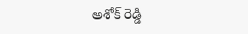అశోక్ రెడ్డి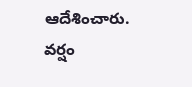ఆదేశించారు. వర్షం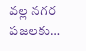వల్ల నగర పజలకు…